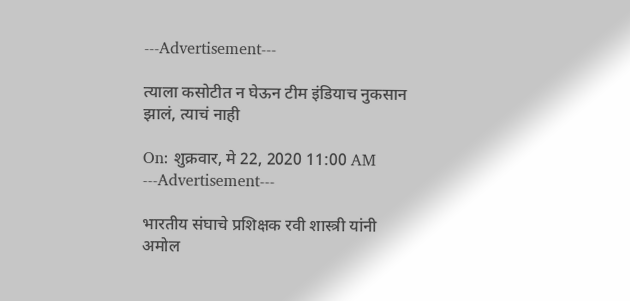---Advertisement---

त्याला कसोटीत न घेऊन टीम इंडियाच नुकसान झालं, त्याचं नाही

On: शुक्रवार, मे 22, 2020 11:00 AM
---Advertisement---

भारतीय संघाचे प्रशिक्षक रवी शास्त्री यांनी अमोल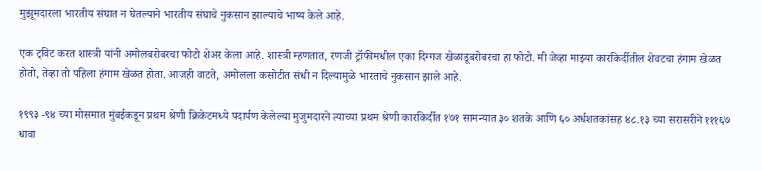मुझूमदारला भारतीय संघात न घेतल्याने भारतीय संघाचे नुकसान झाल्याचे भाष्य केले आहे.

एक ट्विट करत शास्त्री यांनी अमोलबरोबरचा फोटो शेअर केला आहे. शास्त्री म्हणतात, रणजी ट्रॉफीमधील एका दिग्गज खेळाडूबरोबरचा हा फोटो. मी जेव्हा माझ्या कारकिर्दीतील शेवटचा हंगाम खेळत होतो, तेव्हा तो पहिला हंगाम खेळत होता. आजही वाटते, अमोलला कसोटीत संधी न दिल्यामुळे भारताचे नुकसान झाले आहे.

१९९३ -९४ च्या मोसमात मुंबईकडून प्रथम श्रेणी क्रिकेटमध्ये पदार्पण केलेल्या मुजुमदारने त्याच्या प्रथम श्रेणी कारकिर्दीत १७१ सामन्यात ३० शतके आणि ६० अर्धशतकांसह ४८.१३ च्या सरासरीने १११६७ धावा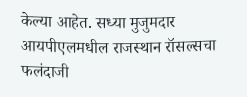केल्या आहेत. सध्या मुजुमदार आयपीएलमधील राजस्थान रॉसल्सचा फलंदाजी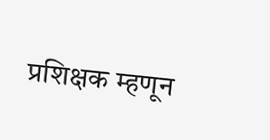प्रशिक्षक म्हणून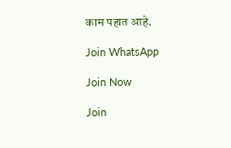काम पहात आहे.

Join WhatsApp

Join Now

Join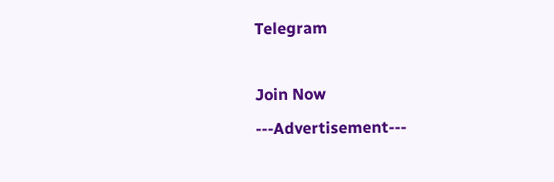Telegram

Join Now
---Advertisement---